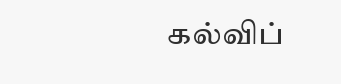கல்விப்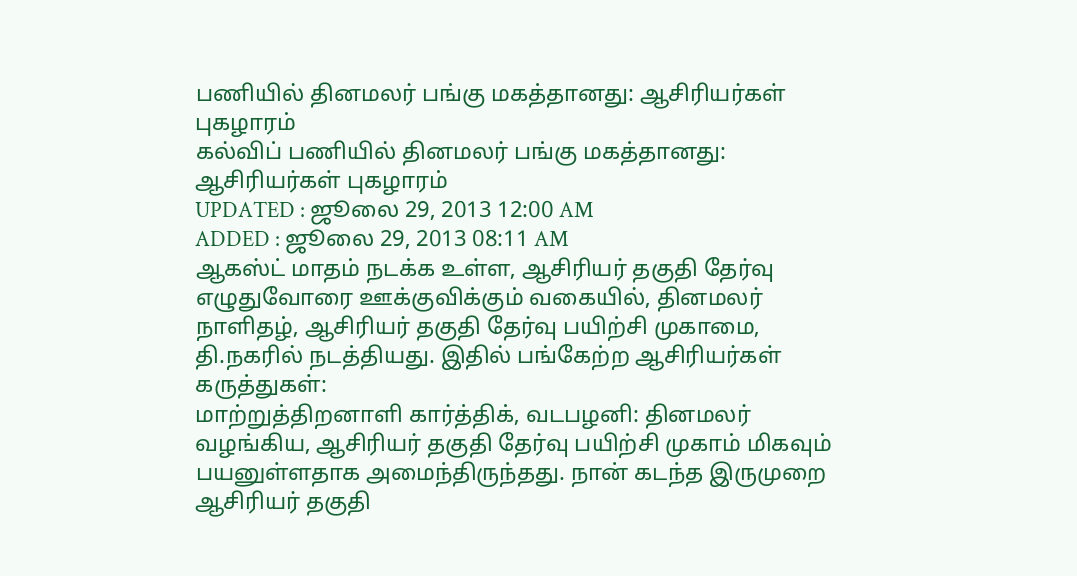பணியில் தினமலர் பங்கு மகத்தானது: ஆசிரியர்கள் புகழாரம்
கல்விப் பணியில் தினமலர் பங்கு மகத்தானது: ஆசிரியர்கள் புகழாரம்
UPDATED : ஜூலை 29, 2013 12:00 AM
ADDED : ஜூலை 29, 2013 08:11 AM
ஆகஸ்ட் மாதம் நடக்க உள்ள, ஆசிரியர் தகுதி தேர்வு எழுதுவோரை ஊக்குவிக்கும் வகையில், தினமலர் நாளிதழ், ஆசிரியர் தகுதி தேர்வு பயிற்சி முகாமை, தி.நகரில் நடத்தியது. இதில் பங்கேற்ற ஆசிரியர்கள் கருத்துகள்:
மாற்றுத்திறனாளி கார்த்திக், வடபழனி: தினமலர் வழங்கிய, ஆசிரியர் தகுதி தேர்வு பயிற்சி முகாம் மிகவும் பயனுள்ளதாக அமைந்திருந்தது. நான் கடந்த இருமுறை ஆசிரியர் தகுதி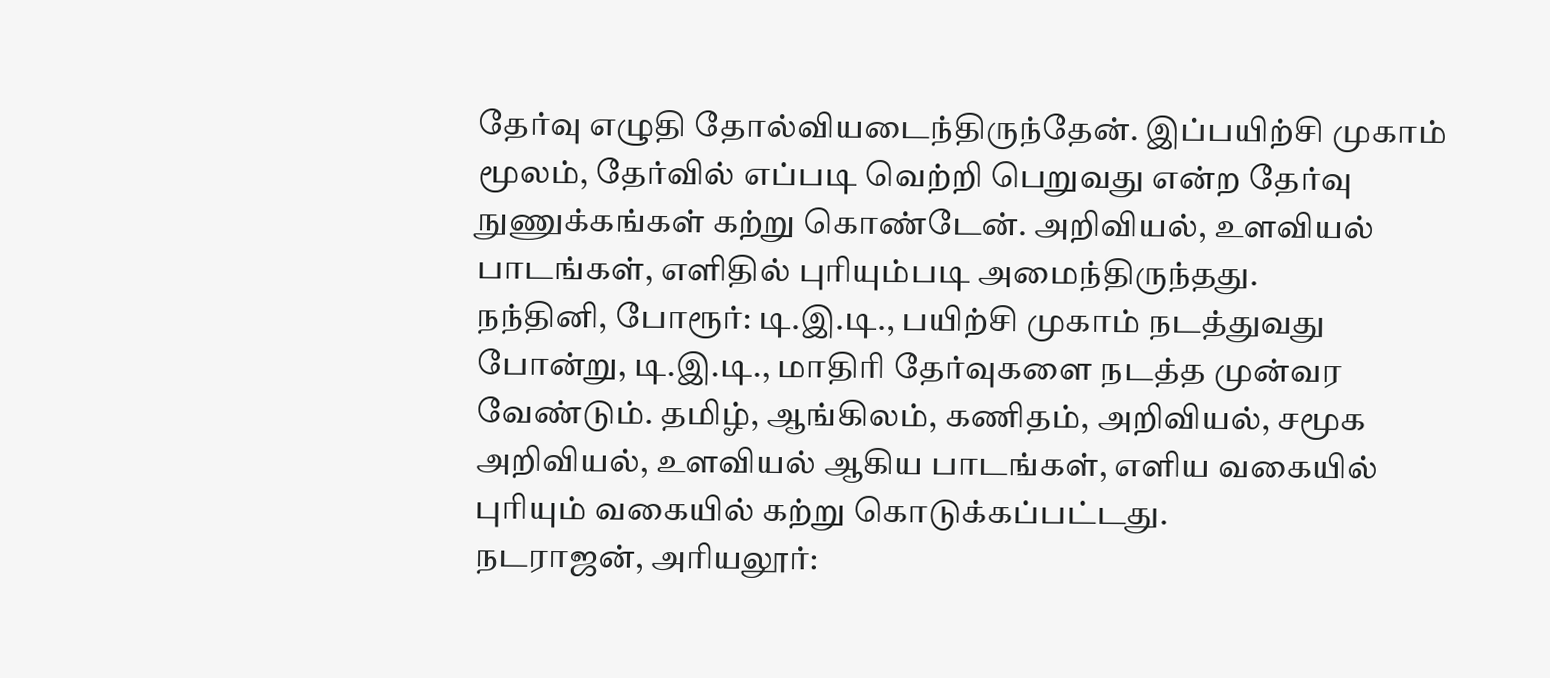தேர்வு எழுதி தோல்வியடைந்திருந்தேன். இப்பயிற்சி முகாம் மூலம், தேர்வில் எப்படி வெற்றி பெறுவது என்ற தேர்வு நுணுக்கங்கள் கற்று கொண்டேன். அறிவியல், உளவியல் பாடங்கள், எளிதில் புரியும்படி அமைந்திருந்தது.
நந்தினி, போரூர்: டி.இ.டி., பயிற்சி முகாம் நடத்துவது போன்று, டி.இ.டி., மாதிரி தேர்வுகளை நடத்த முன்வர வேண்டும். தமிழ், ஆங்கிலம், கணிதம், அறிவியல், சமூக அறிவியல், உளவியல் ஆகிய பாடங்கள், எளிய வகையில் புரியும் வகையில் கற்று கொடுக்கப்பட்டது.
நடராஜன், அரியலூர்: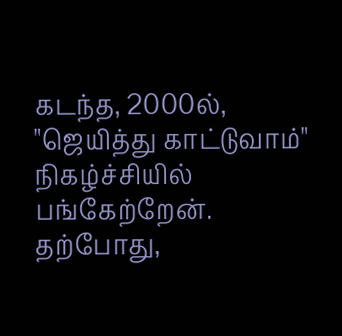கடந்த, 2000ல், "ஜெயித்து காட்டுவாம்" நிகழ்ச்சியில் பங்கேற்றேன். தற்போது,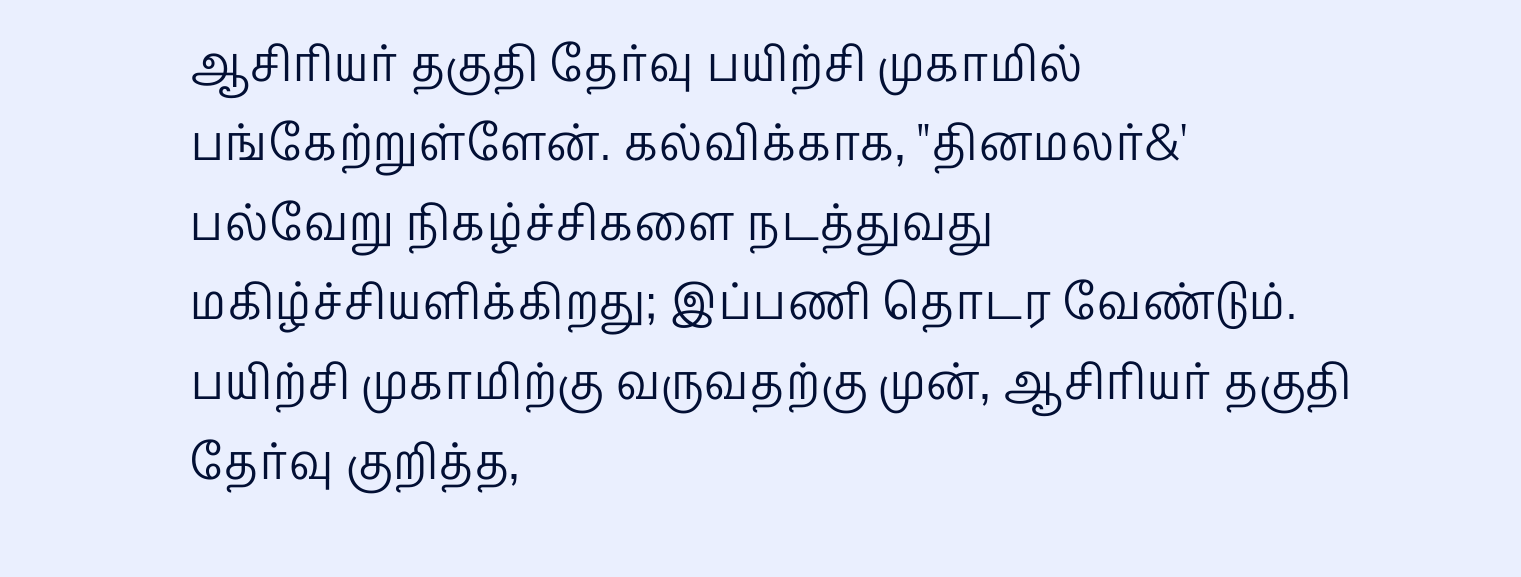ஆசிரியர் தகுதி தேர்வு பயிற்சி முகாமில் பங்கேற்றுள்ளேன். கல்விக்காக, "தினமலர்&' பல்வேறு நிகழ்ச்சிகளை நடத்துவது மகிழ்ச்சியளிக்கிறது; இப்பணி தொடர வேண்டும்.
பயிற்சி முகாமிற்கு வருவதற்கு முன், ஆசிரியர் தகுதி தேர்வு குறித்த,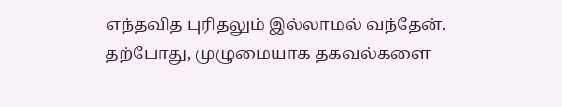எந்தவித புரிதலும் இல்லாமல் வந்தேன். தற்போது, முழுமையாக தகவல்களை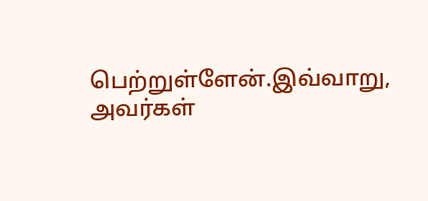பெற்றுள்ளேன்.இவ்வாறு, அவர்கள்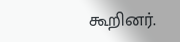கூறினர்.